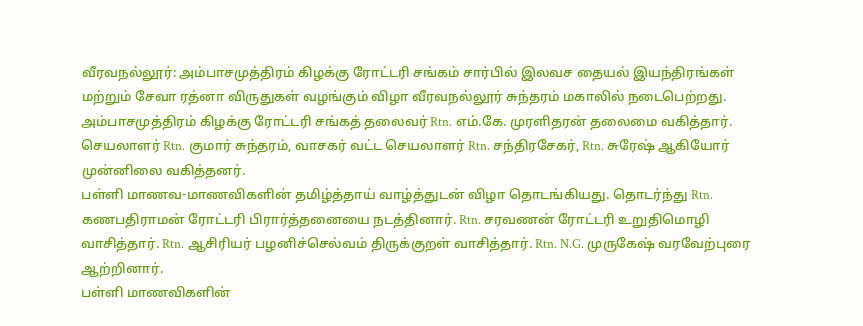வீரவநல்லூர்: அம்பாசமுத்திரம் கிழக்கு ரோட்டரி சங்கம் சார்பில் இலவச தையல் இயந்திரங்கள் மற்றும் சேவா ரத்னா விருதுகள் வழங்கும் விழா வீரவநல்லூர் சுந்தரம் மகாலில் நடைபெற்றது.
அம்பாசமுத்திரம் கிழக்கு ரோட்டரி சங்கத் தலைவர் Rtn. எம்.கே. முரளிதரன் தலைமை வகித்தார். செயலாளர் Rtn. குமார் சுந்தரம், வாசகர் வட்ட செயலாளர் Rtn. சந்திரசேகர், Rtn. சுரேஷ் ஆகியோர் முன்னிலை வகித்தனர்.
பள்ளி மாணவ-மாணவிகளின் தமிழ்த்தாய் வாழ்த்துடன் விழா தொடங்கியது. தொடர்ந்து Rtn. கணபதிராமன் ரோட்டரி பிரார்த்தனையை நடத்தினார். Rtn. சரவணன் ரோட்டரி உறுதிமொழி வாசித்தார். Rtn. ஆசிரியர் பழனிச்செல்வம் திருக்குறள் வாசித்தார். Rtn. N.G. முருகேஷ் வரவேற்புரை ஆற்றினார்.
பள்ளி மாணவிகளின்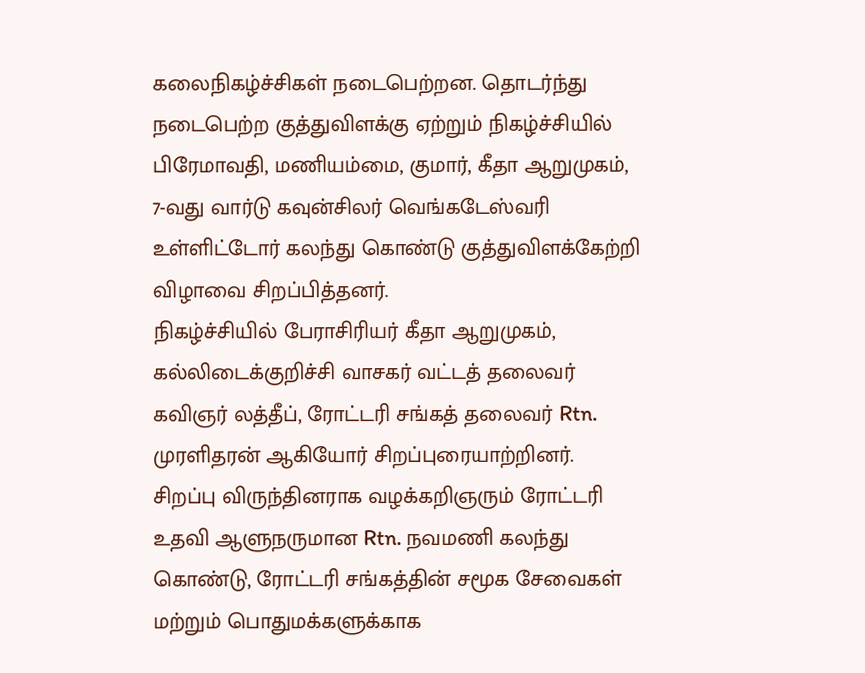கலைநிகழ்ச்சிகள் நடைபெற்றன. தொடர்ந்து நடைபெற்ற குத்துவிளக்கு ஏற்றும் நிகழ்ச்சியில் பிரேமாவதி, மணியம்மை, குமார், கீதா ஆறுமுகம், 7-வது வார்டு கவுன்சிலர் வெங்கடேஸ்வரி உள்ளிட்டோர் கலந்து கொண்டு குத்துவிளக்கேற்றி விழாவை சிறப்பித்தனர்.
நிகழ்ச்சியில் பேராசிரியர் கீதா ஆறுமுகம், கல்லிடைக்குறிச்சி வாசகர் வட்டத் தலைவர் கவிஞர் லத்தீப், ரோட்டரி சங்கத் தலைவர் Rtn. முரளிதரன் ஆகியோர் சிறப்புரையாற்றினர்.
சிறப்பு விருந்தினராக வழக்கறிஞரும் ரோட்டரி உதவி ஆளுநருமான Rtn. நவமணி கலந்து கொண்டு, ரோட்டரி சங்கத்தின் சமூக சேவைகள் மற்றும் பொதுமக்களுக்காக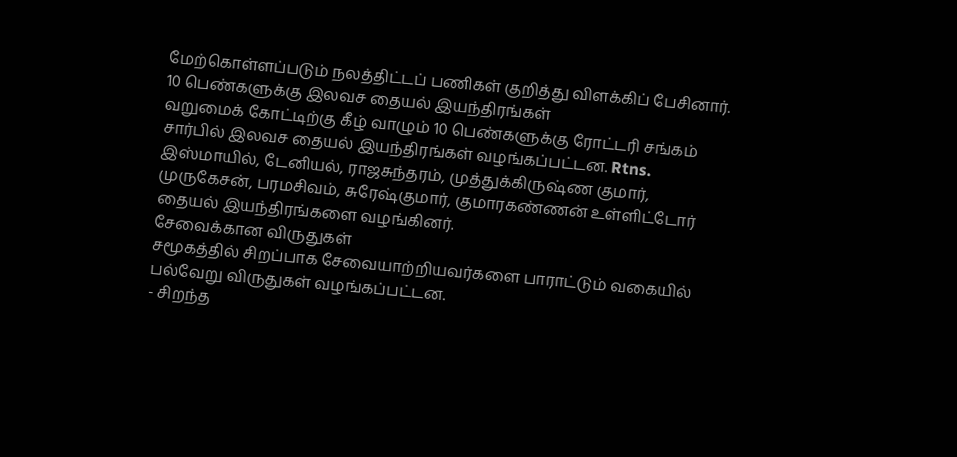மேற்கொள்ளப்படும் நலத்திட்டப் பணிகள் குறித்து விளக்கிப் பேசினார்.
10 பெண்களுக்கு இலவச தையல் இயந்திரங்கள்
வறுமைக் கோட்டிற்கு கீழ் வாழும் 10 பெண்களுக்கு ரோட்டரி சங்கம் சார்பில் இலவச தையல் இயந்திரங்கள் வழங்கப்பட்டன. Rtns. இஸ்மாயில், டேனியல், ராஜசுந்தரம், முத்துக்கிருஷ்ண குமார், முருகேசன், பரமசிவம், சுரேஷ்குமார், குமாரகண்ணன் உள்ளிட்டோர் தையல் இயந்திரங்களை வழங்கினர்.
சேவைக்கான விருதுகள்
சமூகத்தில் சிறப்பாக சேவையாற்றியவர்களை பாராட்டும் வகையில் பல்வேறு விருதுகள் வழங்கப்பட்டன.
- சிறந்த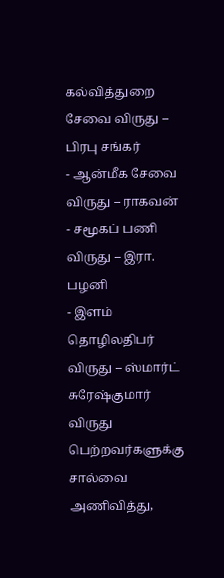கல்வித்துறை சேவை விருது – பிரபு சங்கர்
- ஆன்மீக சேவை விருது – ராகவன்
- சமூகப் பணி விருது – இரா. பழனி
- இளம் தொழிலதிபர் விருது – ஸ்மார்ட் சுரேஷ்குமார்
விருது பெற்றவர்களுக்கு சால்வை அணிவித்து,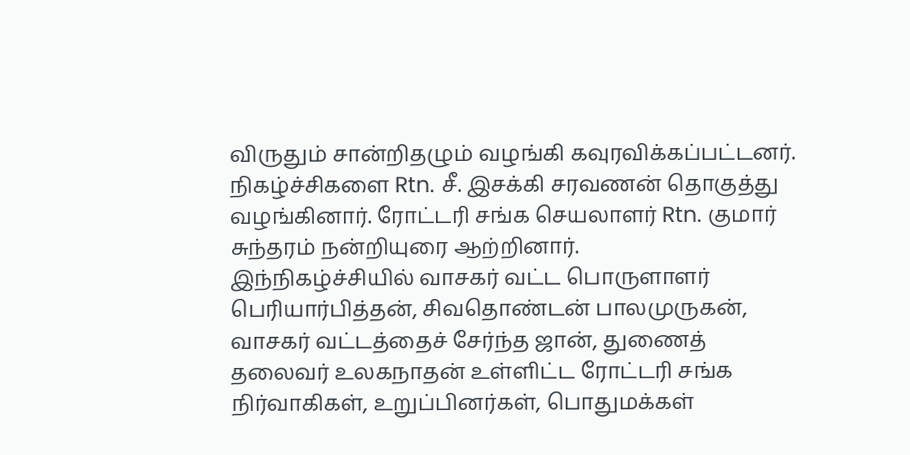விருதும் சான்றிதழும் வழங்கி கவுரவிக்கப்பட்டனர்.
நிகழ்ச்சிகளை Rtn. சீ. இசக்கி சரவணன் தொகுத்து வழங்கினார். ரோட்டரி சங்க செயலாளர் Rtn. குமார் சுந்தரம் நன்றியுரை ஆற்றினார்.
இந்நிகழ்ச்சியில் வாசகர் வட்ட பொருளாளர் பெரியார்பித்தன், சிவதொண்டன் பாலமுருகன், வாசகர் வட்டத்தைச் சேர்ந்த ஜான், துணைத் தலைவர் உலகநாதன் உள்ளிட்ட ரோட்டரி சங்க நிர்வாகிகள், உறுப்பினர்கள், பொதுமக்கள்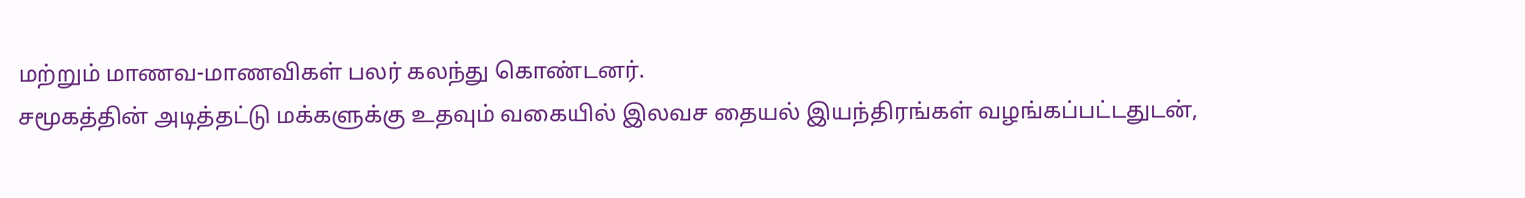மற்றும் மாணவ-மாணவிகள் பலர் கலந்து கொண்டனர்.
சமூகத்தின் அடித்தட்டு மக்களுக்கு உதவும் வகையில் இலவச தையல் இயந்திரங்கள் வழங்கப்பட்டதுடன்,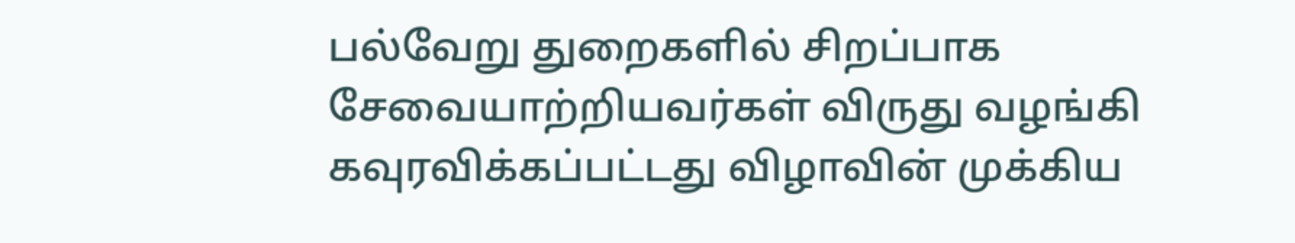பல்வேறு துறைகளில் சிறப்பாக சேவையாற்றியவர்கள் விருது வழங்கி கவுரவிக்கப்பட்டது விழாவின் முக்கிய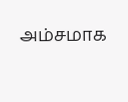அம்சமாக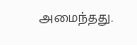அமைந்தது.